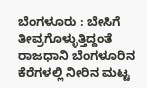ಬೆಂಗಳೂರು : ಬೇಸಿಗೆ ತೀವ್ರಗೊಳ್ಳುತ್ತಿದ್ದಂತೆ ರಾಜಧಾನಿ ಬೆಂಗಳೂರಿನ ಕೆರೆಗಳಲ್ಲಿ ನೀರಿನ ಮಟ್ಟ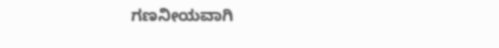ಗಣನೀಯವಾಗಿ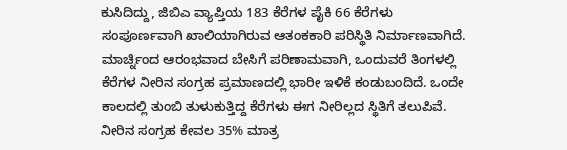ಕುಸಿದಿದ್ದು, ಜಿಬಿಎ ವ್ಯಾಪ್ತಿಯ 183 ಕೆರೆಗಳ ಪೈಕಿ 66 ಕೆರೆಗಳು ಸಂಪೂರ್ಣವಾಗಿ ಖಾಲಿಯಾಗಿರುವ ಆತಂಕಕಾರಿ ಪರಿಸ್ಥಿತಿ ನಿರ್ಮಾಣವಾಗಿದೆ.
ಮಾರ್ಚ್ನಿಂದ ಆರಂಭವಾದ ಬೇಸಿಗೆ ಪರಿಣಾಮವಾಗಿ, ಒಂದುವರೆ ತಿಂಗಳಲ್ಲಿ ಕೆರೆಗಳ ನೀರಿನ ಸಂಗ್ರಹ ಪ್ರಮಾಣದಲ್ಲಿ ಭಾರೀ ಇಳಿಕೆ ಕಂಡುಬಂದಿದೆ. ಒಂದೇ ಕಾಲದಲ್ಲಿ ತುಂಬಿ ತುಳುಕುತ್ತಿದ್ದ ಕೆರೆಗಳು ಈಗ ನೀರಿಲ್ಲದ ಸ್ಥಿತಿಗೆ ತಲುಪಿವೆ.
ನೀರಿನ ಸಂಗ್ರಹ ಕೇವಲ 35% ಮಾತ್ರ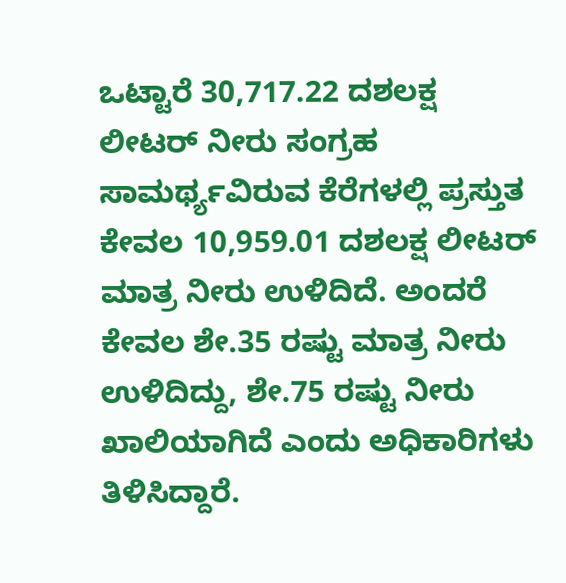ಒಟ್ಟಾರೆ 30,717.22 ದಶಲಕ್ಷ ಲೀಟರ್ ನೀರು ಸಂಗ್ರಹ ಸಾಮರ್ಥ್ಯವಿರುವ ಕೆರೆಗಳಲ್ಲಿ ಪ್ರಸ್ತುತ ಕೇವಲ 10,959.01 ದಶಲಕ್ಷ ಲೀಟರ್ ಮಾತ್ರ ನೀರು ಉಳಿದಿದೆ. ಅಂದರೆ ಕೇವಲ ಶೇ.35 ರಷ್ಟು ಮಾತ್ರ ನೀರು ಉಳಿದಿದ್ದು, ಶೇ.75 ರಷ್ಟು ನೀರು ಖಾಲಿಯಾಗಿದೆ ಎಂದು ಅಧಿಕಾರಿಗಳು ತಿಳಿಸಿದ್ದಾರೆ.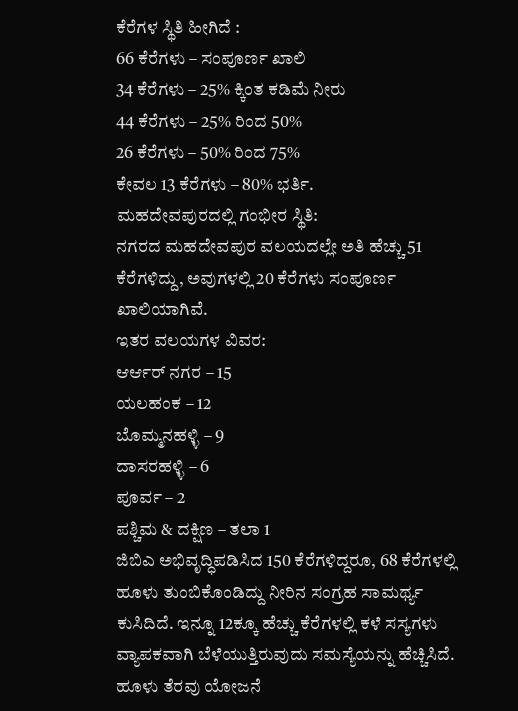ಕೆರೆಗಳ ಸ್ಥಿತಿ ಹೀಗಿದೆ :
66 ಕೆರೆಗಳು – ಸಂಪೂರ್ಣ ಖಾಲಿ
34 ಕೆರೆಗಳು – 25% ಕ್ಕಿಂತ ಕಡಿಮೆ ನೀರು
44 ಕೆರೆಗಳು – 25% ರಿಂದ 50%
26 ಕೆರೆಗಳು – 50% ರಿಂದ 75%
ಕೇವಲ 13 ಕೆರೆಗಳು – 80% ಭರ್ತಿ.
ಮಹದೇವಪುರದಲ್ಲಿ ಗಂಭೀರ ಸ್ಥಿತಿ:
ನಗರದ ಮಹದೇವಪುರ ವಲಯದಲ್ಲೇ ಅತಿ ಹೆಚ್ಚು 51 ಕೆರೆಗಳಿದ್ದು, ಅವುಗಳಲ್ಲಿ 20 ಕೆರೆಗಳು ಸಂಪೂರ್ಣ ಖಾಲಿಯಾಗಿವೆ.
ಇತರ ವಲಯಗಳ ವಿವರ:
ಆರ್ಆರ್ ನಗರ – 15
ಯಲಹಂಕ – 12
ಬೊಮ್ಮನಹಳ್ಳಿ – 9
ದಾಸರಹಳ್ಳಿ – 6
ಪೂರ್ವ – 2
ಪಶ್ಚಿಮ & ದಕ್ಷಿಣ – ತಲಾ 1
ಜಿಬಿಎ ಅಭಿವೃದ್ಧಿಪಡಿಸಿದ 150 ಕೆರೆಗಳಿದ್ದರೂ, 68 ಕೆರೆಗಳಲ್ಲಿ ಹೂಳು ತುಂಬಿಕೊಂಡಿದ್ದು ನೀರಿನ ಸಂಗ್ರಹ ಸಾಮರ್ಥ್ಯ ಕುಸಿದಿದೆ. ಇನ್ನೂ 12ಕ್ಕೂ ಹೆಚ್ಚು ಕೆರೆಗಳಲ್ಲಿ ಕಳೆ ಸಸ್ಯಗಳು ವ್ಯಾಪಕವಾಗಿ ಬೆಳೆಯುತ್ತಿರುವುದು ಸಮಸ್ಯೆಯನ್ನು ಹೆಚ್ಚಿಸಿದೆ.
ಹೂಳು ತೆರವು ಯೋಜನೆ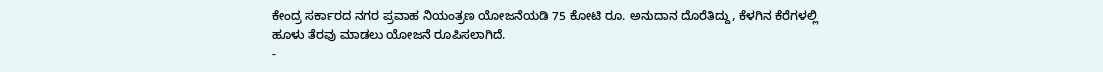ಕೇಂದ್ರ ಸರ್ಕಾರದ ನಗರ ಪ್ರವಾಹ ನಿಯಂತ್ರಣ ಯೋಜನೆಯಡಿ 75 ಕೋಟಿ ರೂ. ಅನುದಾನ ದೊರೆತಿದ್ದು, ಕೆಳಗಿನ ಕೆರೆಗಳಲ್ಲಿ ಹೂಳು ತೆರವು ಮಾಡಲು ಯೋಜನೆ ರೂಪಿಸಲಾಗಿದೆ.
-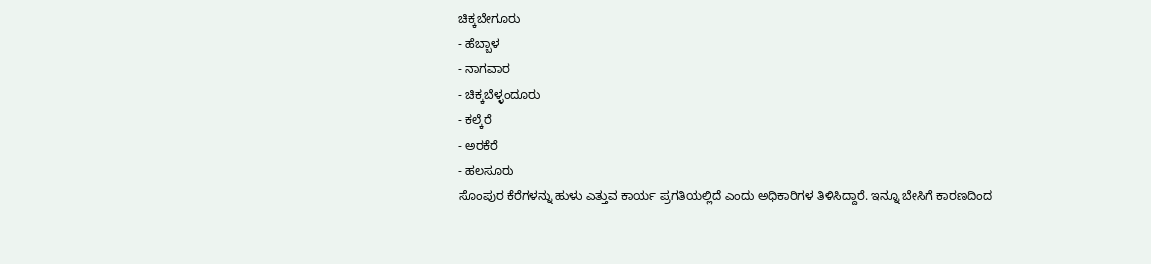ಚಿಕ್ಕಬೇಗೂರು
- ಹೆಬ್ಬಾಳ
- ನಾಗವಾರ
- ಚಿಕ್ಕಬೆಳ್ಳಂದೂರು
- ಕಲ್ಕೆರೆ
- ಅರಕೆರೆ
- ಹಲಸೂರು
ಸೊಂಪುರ ಕೆರೆಗಳನ್ನು ಹುಳು ಎತ್ತುವ ಕಾರ್ಯ ಪ್ರಗತಿಯಲ್ಲಿದೆ ಎಂದು ಅಧಿಕಾರಿಗಳ ತಿಳಿಸಿದ್ದಾರೆ. ಇನ್ನೂ ಬೇಸಿಗೆ ಕಾರಣದಿಂದ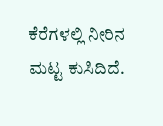ಕೆರೆಗಳಲ್ಲಿ ನೀರಿನ ಮಟ್ಟ ಕುಸಿದಿದೆ.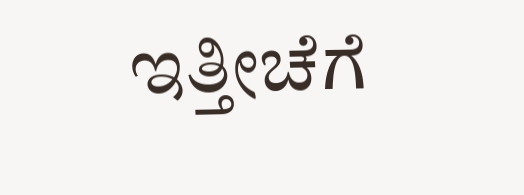ಇತ್ತೀಚೆಗೆ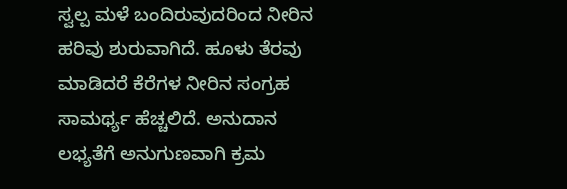ಸ್ವಲ್ಪ ಮಳೆ ಬಂದಿರುವುದರಿಂದ ನೀರಿನ ಹರಿವು ಶುರುವಾಗಿದೆ. ಹೂಳು ತೆರವು ಮಾಡಿದರೆ ಕೆರೆಗಳ ನೀರಿನ ಸಂಗ್ರಹ ಸಾಮರ್ಥ್ಯ ಹೆಚ್ಚಲಿದೆ. ಅನುದಾನ ಲಭ್ಯತೆಗೆ ಅನುಗುಣವಾಗಿ ಕ್ರಮ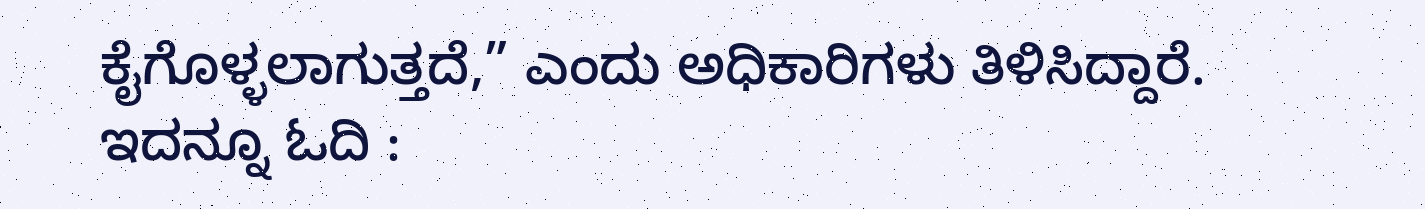ಕೈಗೊಳ್ಳಲಾಗುತ್ತದೆ,” ಎಂದು ಅಧಿಕಾರಿಗಳು ತಿಳಿಸಿದ್ದಾರೆ.
ಇದನ್ನೂ ಓದಿ :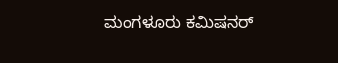ಮಂಗಳೂರು ಕಮಿಷನರ್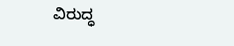ವಿರುದ್ಧ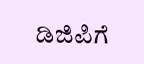ಡಿಜಿಪಿಗೆ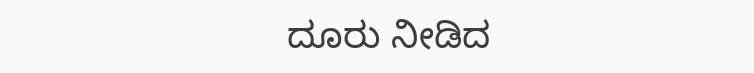ದೂರು ನೀಡಿದ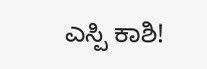ಎಸ್ಪಿ ಕಾಶಿ!